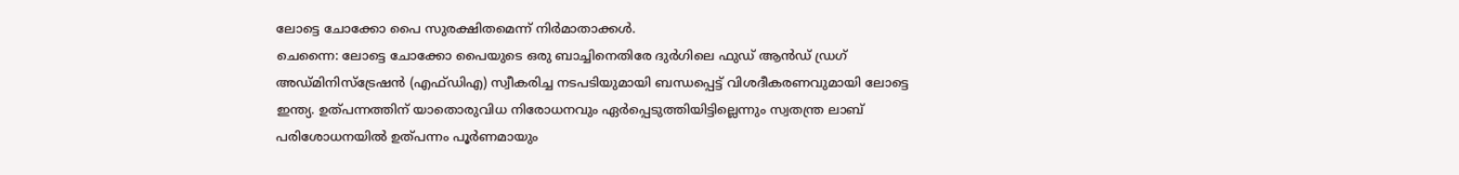ലോട്ടെ ചോക്കോ പൈ സുരക്ഷിതമെന്ന് നിർമാതാക്കൾ.
ചെന്നൈ: ലോട്ടെ ചോക്കോ പൈയുടെ ഒരു ബാച്ചിനെതിരേ ദുർഗിലെ ഫുഡ് ആൻഡ് ഡ്രഗ് അഡ്മിനിസ്ട്രേഷൻ (എഫ്ഡിഎ) സ്വീകരിച്ച നടപടിയുമായി ബന്ധപ്പെട്ട് വിശദീകരണവുമായി ലോട്ടെ ഇന്ത്യ. ഉത്പന്നത്തിന് യാതൊരുവിധ നിരോധനവും ഏർപ്പെടുത്തിയിട്ടില്ലെന്നും സ്വതന്ത്ര ലാബ് പരിശോധനയിൽ ഉത്പന്നം പൂർണമായും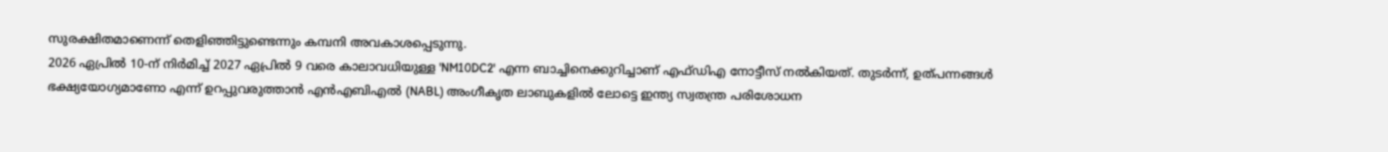സുരക്ഷിതമാണെന്ന് തെളിഞ്ഞിട്ടുണ്ടെന്നും കമ്പനി അവകാശപ്പെടുന്നു.
2026 ഏപ്രിൽ 10-ന് നിർമിച്ച് 2027 ഏപ്രിൽ 9 വരെ കാലാവധിയുള്ള 'NM10DC2' എന്ന ബാച്ചിനെക്കുറിച്ചാണ് എഫ്ഡിഎ നോട്ടീസ് നൽകിയത്. തുടർന്ന്, ഉത്പന്നങ്ങൾ ഭക്ഷ്യയോഗ്യമാണോ എന്ന് ഉറപ്പുവരുത്താൻ എൻഎബിഎൽ (NABL) അംഗീകൃത ലാബുകളിൽ ലോട്ടെ ഇന്ത്യ സ്വതന്ത്ര പരിശോധന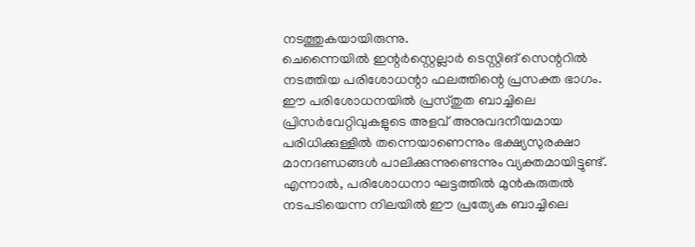നടത്തുകയായിരുന്നു.
ചെന്നൈയിൽ ഇന്റർസ്റ്റെല്ലാർ ടെസ്റ്റിങ് സെന്ററിൽ നടത്തിയ പരിശോധന്റാ ഫലത്തിന്റെ പ്രസക്ത ഭാഗം.
ഈ പരിശോധനയിൽ പ്രസ്തുത ബാച്ചിലെ പ്രിസർവേറ്റിവുകളുടെ അളവ് അനുവദനീയമായ പരിധിക്കുള്ളിൽ തന്നെയാണെന്നും ഭക്ഷ്യസുരക്ഷാ മാനദണ്ഡങ്ങൾ പാലിക്കുന്നുണ്ടെന്നും വ്യക്തമായിട്ടുണ്ട്.
എന്നാൽ, പരിശോധനാ ഘട്ടത്തിൽ മുൻകരുതൽ നടപടിയെന്ന നിലയിൽ ഈ പ്രത്യേക ബാച്ചിലെ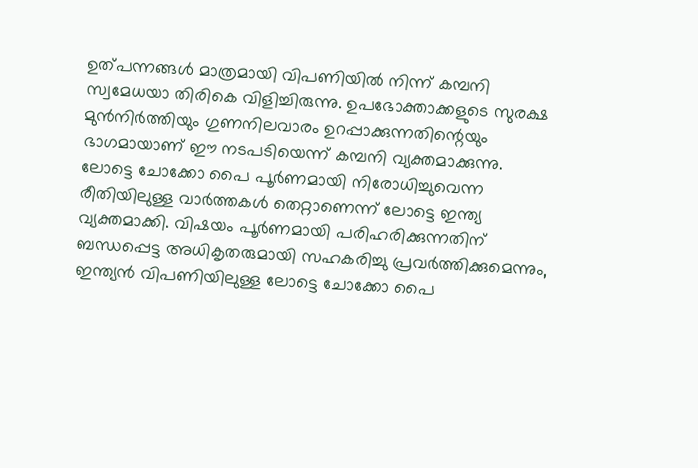ഉത്പന്നങ്ങൾ മാത്രമായി വിപണിയിൽ നിന്ന് കമ്പനി സ്വമേധയാ തിരികെ വിളിച്ചിരുന്നു. ഉപഭോക്താക്കളുടെ സുരക്ഷ മുൻനിർത്തിയും ഗുണനിലവാരം ഉറപ്പാക്കുന്നതിന്റെയും ഭാഗമായാണ് ഈ നടപടിയെന്ന് കമ്പനി വ്യക്തമാക്കുന്നു.
ലോട്ടെ ചോക്കോ പൈ പൂർണമായി നിരോധിച്ചുവെന്ന രീതിയിലുള്ള വാർത്തകൾ തെറ്റാണെന്ന് ലോട്ടെ ഇന്ത്യ വ്യക്തമാക്കി. വിഷയം പൂർണമായി പരിഹരിക്കുന്നതിന് ബന്ധപ്പെട്ട അധികൃതരുമായി സഹകരിച്ചു പ്രവർത്തിക്കുമെന്നും, ഇന്ത്യൻ വിപണിയിലുള്ള ലോട്ടെ ചോക്കോ പൈ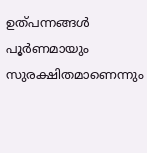ഉത്പന്നങ്ങൾ പൂർണമായും സുരക്ഷിതമാണെന്നും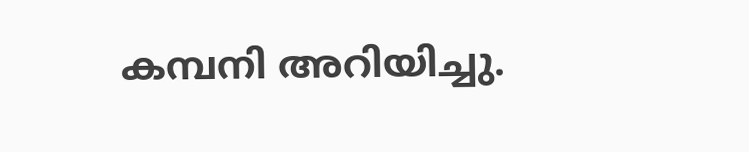കമ്പനി അറിയിച്ചു.